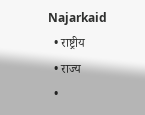Najarkaid
  • राष्ट्रीय
  • राज्य
  •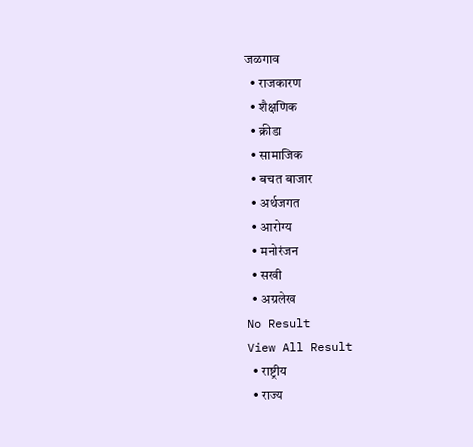जळगाव
  • राजकारण
  • शैक्षणिक
  • क्रीडा
  • सामाजिक
  • बचत बाजार
  • अर्थजगत
  • आरोग्य
  • मनोरंजन
  • सखी
  • अग्रलेख
No Result
View All Result
  • राष्ट्रीय
  • राज्य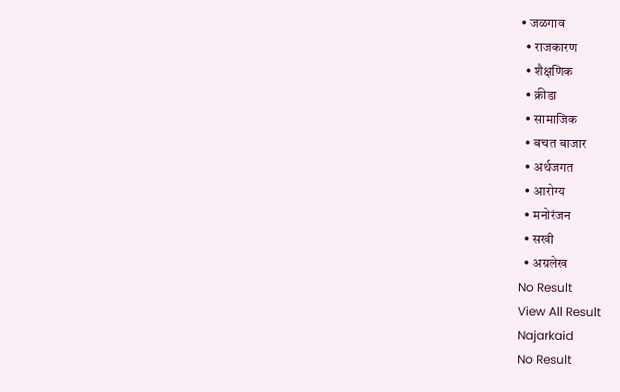• जळगाव
  • राजकारण
  • शैक्षणिक
  • क्रीडा
  • सामाजिक
  • बचत बाजार
  • अर्थजगत
  • आरोग्य
  • मनोरंजन
  • सखी
  • अग्रलेख
No Result
View All Result
Najarkaid
No Result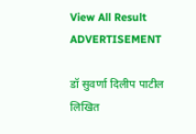View All Result
ADVERTISEMENT

डॉ सुवर्णा दिलीप पाटील लिखित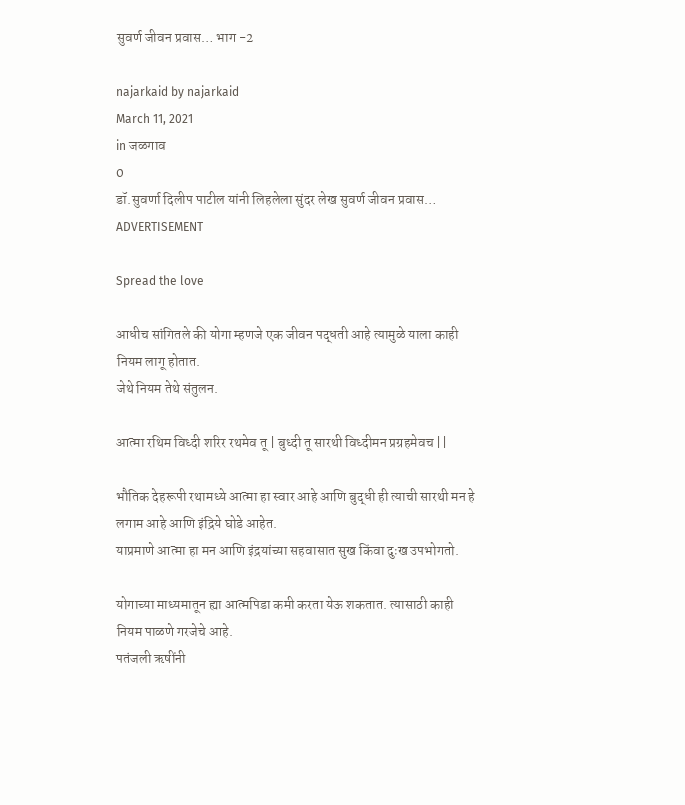सुवर्ण जीवन प्रवास… भाग -2

najarkaid by najarkaid
March 11, 2021
in जळगाव
0
डॉ.सुवर्णा दिलीप पाटील यांनी लिहलेला सुंदर लेख सुवर्ण जीवन प्रवास…
ADVERTISEMENT

Spread the love

आधीच सांगितले की योगा म्हणजे एक जीवन पद्धती आहे त्यामुळे याला काही नियम लागू होतात.
जेथे नियम तेथे संतुलन.

आत्मा रथिम विध्दी शरिर रथमेव तू | बुध्दी तू सारथी विध्दीमन प्रग्रहमेवच ||

भौतिक देहरूपी रथामध्ये आत्मा हा स्वार आहे आणि बुद्धी ही त्याची सारथी मन हे लगाम आहे आणि इंद्रिये घोडे आहेत.
याप्रमाणे आत्मा हा मन आणि इंद्रयांच्या सहवासात सुख किंवा दुःख उपभोगतो.

योगाच्या माध्यमातून ह्या आत्मपिडा कमी करता येऊ शकतात. त्यासाठी काही नियम पाळणे गरजेचे आहे.
पतंजली ऋषींनी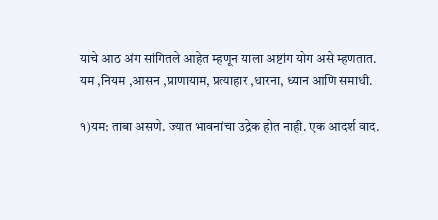याचे आठ अंग सांगितले आहेत म्हणून याला अष्टांग योग असे म्हणतात.
यम ,नियम ,आसन ,प्राणायाम, प्रत्याहार ,धारना, ध्यान आणि समाधी.

१)यम: ताबा असणे. ज्यात भावनांचा उद्रेक होत नाही. एक आदर्श वाद.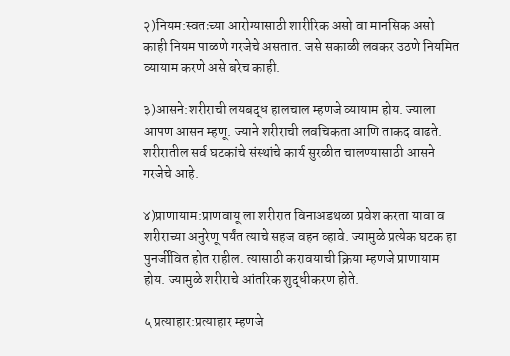२)नियम:स्वतःच्या आरोग्यासाठी शारीरिक असो वा मानसिक असो काही नियम पाळणे गरजेचे असतात. जसे सकाळी लवकर उठणे नियमित व्यायाम करणे असे बरेच काही.

३)आसने:शरीराची लयबद्ध हालचाल म्हणजे व्यायाम होय. ज्याला आपण आसन म्हणू. ज्याने शरीराची लवचिकता आणि ताकद वाढते. शरीरातील सर्व घटकांचे संस्थांचे कार्य सुरळीत चालण्यासाठी आसने गरजेचे आहे.

४)प्राणायाम:प्राणवायू ला शरीरात विनाअडथळा प्रवेश करता यावा व शरीराच्या अनुरेणू पर्यंत त्याचे सहज वहन व्हावे. ज्यामुळे प्रत्येक घटक हा पुनर्जीवित होत राहील. त्यासाठी करावयाची क्रिया म्हणजे प्राणायाम होय. ज्यामुळे शरीराचे आंतरिक शुद्धीकरण होते.

५ प्रत्याहार:प्रत्याहार म्हणजे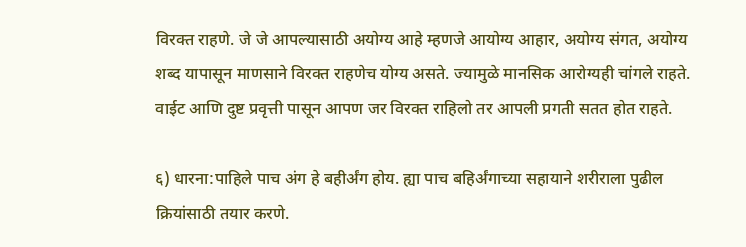विरक्त राहणे. जे जे आपल्यासाठी अयोग्य आहे म्हणजे आयोग्य आहार, अयोग्य संगत, अयोग्य शब्द यापासून माणसाने विरक्त राहणेच योग्य असते. ज्यामुळे मानसिक आरोग्यही चांगले राहते. वाईट आणि दुष्ट प्रवृत्ती पासून आपण जर विरक्त राहिलो तर आपली प्रगती सतत होत राहते.

६) धारना:पाहिले पाच अंग हे बहीर्अंग होय. ह्या पाच बहिर्अंगाच्या सहायाने शरीराला पुढील क्रियांसाठी तयार करणे.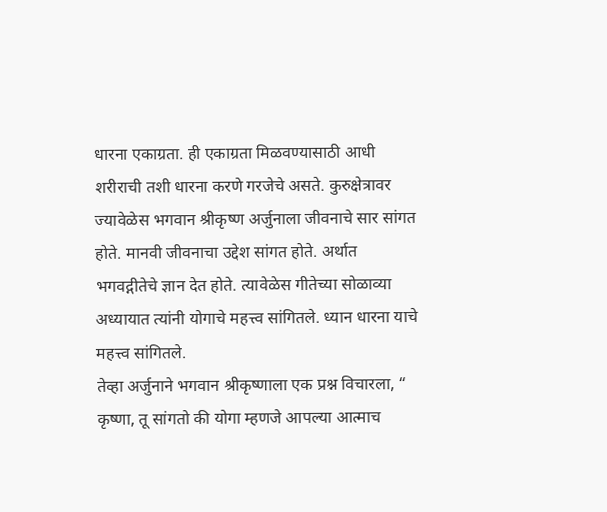धारना एकाग्रता. ही एकाग्रता मिळवण्यासाठी आधी शरीराची तशी धारना करणे गरजेचे असते. कुरुक्षेत्रावर ज्यावेळेस भगवान श्रीकृष्ण अर्जुनाला जीवनाचे सार सांगत होते. मानवी जीवनाचा उद्देश सांगत होते. अर्थात भगवद्गीतेचे ज्ञान देत होते. त्यावेळेस गीतेच्या सोळाव्या अध्यायात त्यांनी योगाचे महत्त्व सांगितले. ध्यान धारना याचे महत्त्व सांगितले.
तेव्हा अर्जुनाने भगवान श्रीकृष्णाला एक प्रश्न विचारला, “ कृष्णा, तू सांगतो की योगा म्हणजे आपल्या आत्माच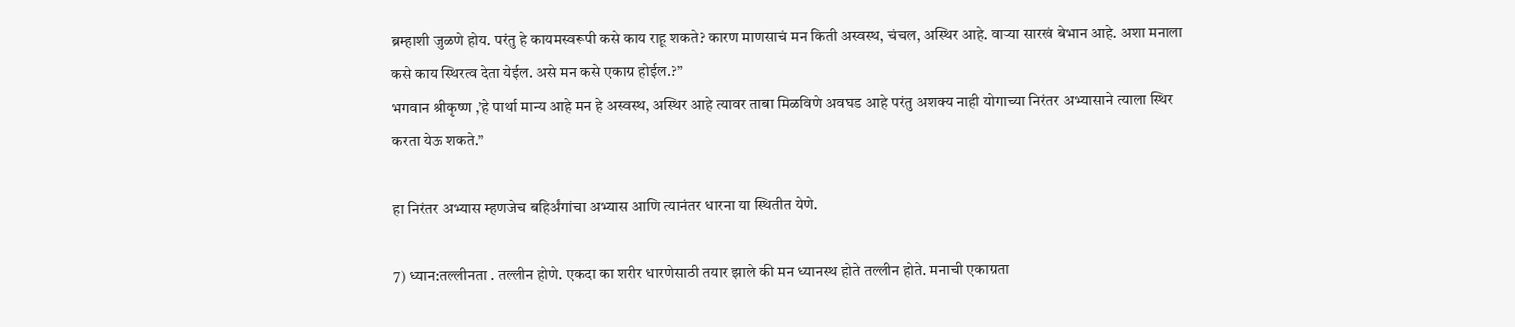ब्रम्हाशी जुळणे होय. परंतु हे कायमस्वरूपी कसे काय राहू शकते? कारण माणसाचं मन किती अस्वस्थ, चंचल, अस्थिर आहे. वाऱ्या सारखं बेभान आहे. अशा मनाला कसे काय स्थिरत्व देता येईल. असे मन कसे एकाग्र होईल.?”
भगवान श्रीकृष्ण ,’हे पार्था मान्य आहे मन हे अस्वस्थ, अस्थिर आहे त्यावर ताबा मिळविणे अवघड आहे परंतु अशक्य नाही योगाच्या निरंतर अभ्यासाने त्याला स्थिर करता येऊ शकते.”

हा निरंतर अभ्यास म्हणजेच बहिर्अंगांचा अभ्यास आणि त्यानंतर धारना या स्थितीत येणे.

7) ध्यान:तल्लीनता . तल्लीन होणे. एकदा का शरीर धारणेसाठी तयार झाले की मन ध्यानस्थ होते तल्लीन होते. मनाची एकाग्रता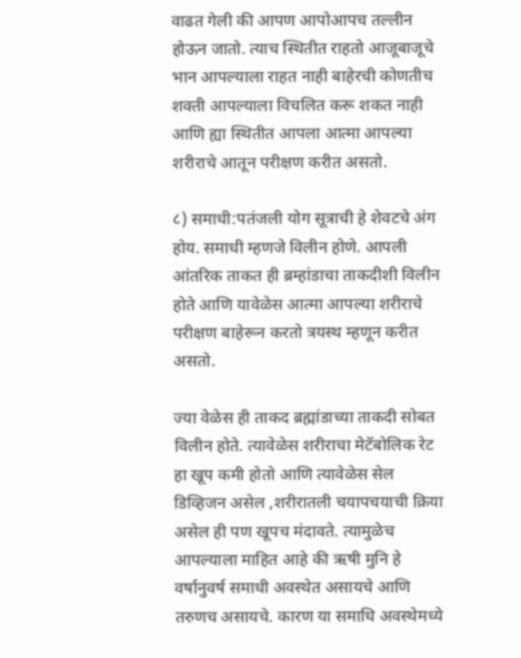वाढत गेली की आपण आपोआपच तल्लीन होऊन जातो. त्याच स्थितीत राहतो आजूबाजूचे भान आपल्याला राहत नाही बाहेरची कोणतीच शक्ती आपल्याला विचलित करू शकत नाही आणि ह्या स्थितीत आपला आत्मा आपल्या शरीराचे आतून परीक्षण करीत असतो.

८) समाधी:पतंजली योग सूत्राची हे शेवटचे अंग होय. समाधी म्हणजे विलीन होणे. आपली आंतरिक ताकत ही ब्रम्हांडाचा ताकदीशी विलीन होते आणि यावेळेस आत्मा आपल्या शरीराचे परीक्षण बाहेरून करतो त्रयस्थ म्हणून करीत असतो.

ज्या वेळेस ही ताकद ब्रह्मांडाच्या ताकदी सोबत विलीन होते. त्यावेळेस शरीराचा मेटॅबोलिक रेट हा खूप कमी होतो आणि त्यावेळेस सेल डिव्हिजन असेल ,शरीरातली चयापचयाची क्रिया असेल ही पण खूपच मंदावते. त्यामुळेच आपल्याला माहित आहे की ऋषी मुनि हे वर्षानुवर्ष समाधी अवस्थेत असायचे आणि तरुणच असायचे. कारण या समाधि अवस्थेमध्ये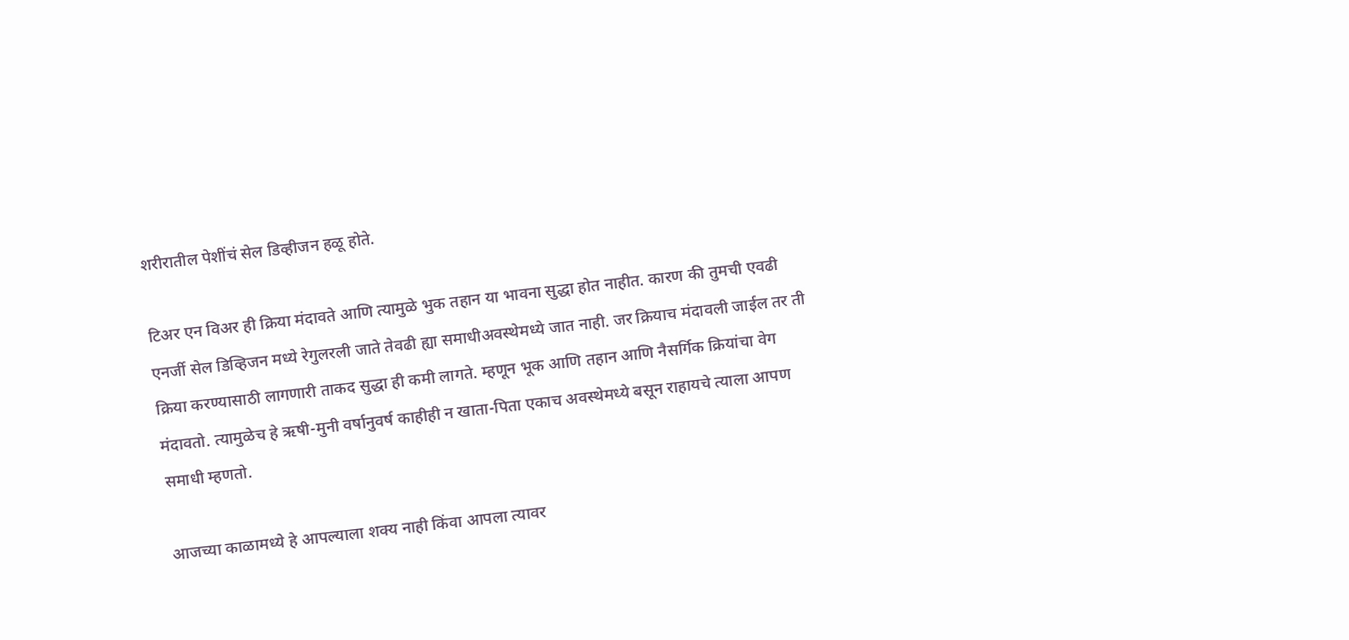शरीरातील पेशींचं सेल डिव्हीजन हळू होते.

टिअर एन विअर ही क्रिया मंदावते आणि त्यामुळे भुक तहान या भावना सुद्धा होत नाहीत. कारण की तुमची एवढी एनर्जी सेल डिव्हिजन मध्ये रेगुलरली जाते तेवढी ह्या समाधीअवस्थेमध्ये जात नाही. जर क्रियाच मंदावली जाईल तर ती क्रिया करण्यासाठी लागणारी ताकद सुद्धा ही कमी लागते. म्हणून भूक आणि तहान आणि नैसर्गिक क्रियांचा वेग मंदावतो. त्यामुळेच हे ऋषी-मुनी वर्षानुवर्ष काहीही न खाता-पिता एकाच अवस्थेमध्ये बसून राहायचे त्याला आपण समाधी म्हणतो.

आजच्या काळामध्ये हे आपल्याला शक्य नाही किंवा आपला त्यावर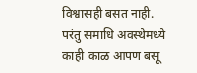विश्वासही बसत नाही. परंतु समाधि अवस्थेमध्ये काही काळ आपण बसू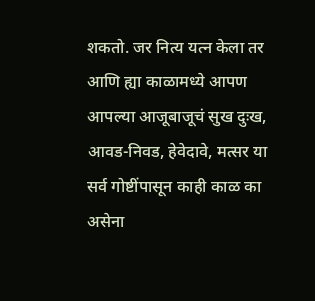शकतो. जर नित्य यत्न केला तर आणि ह्या काळामध्ये आपण आपल्या आजूबाजूचं सुख दुःख, आवड-निवड, हेवेदावे, मत्सर या सर्व गोष्टींपासून काही काळ का असेना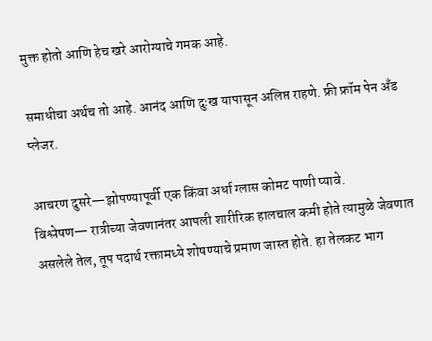मुक्त होतो आणि हेच खरे आरोग्याचे गमक आहे.

समाधीचा अर्थच तो आहे. आनंद आणि दुःख यापासून अलिप्त राहणे. फ्री फ्रॉम पेन अँड प्लेजर.

आचरण दुसरे—झोपण्यापूर्वी एक किंवा अर्धा ग्लास कोमट पाणी प्यावे.
विश्लेषण— रात्रीच्या जेवणानंतर आपली शारीरिक हालचाल कमी होते त्यामुळे जेवणात असलेले तेल, तूप पदार्थ रक्तामध्ये शोषण्याचे प्रमाण जास्त होते. हा तेलकट भाग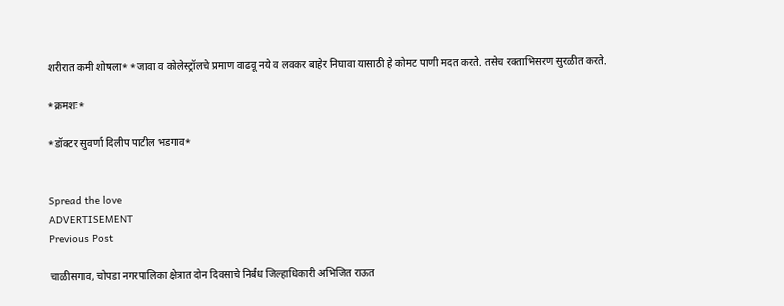शरीरात कमी शोषला* *जावा व कोलेस्ट्रॉलचे प्रमाण वाढवू नये व लवकर बाहेर निघावा यासाठी हे कोमट पाणी मदत करते. तसेच रक्‍ताभिसरण सुरळीत करते.

*क्रमशः*

*डॉक्टर सुवर्णा दिलीप पाटील भडगाव*


Spread the love
ADVERTISEMENT
Previous Post

चाळीसगाव, चोपडा नगरपालिका क्षेत्रात दोन दिवसाचे निर्बंध जिल्हाधिकारी अभिजित राऊत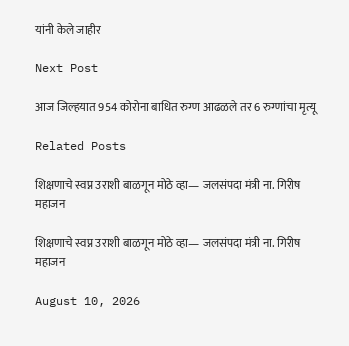यांनी केले जाहीर

Next Post

आज जिल्हयात 954 कोरोना बाधित रुग्ण आढळले तर 6 रुग्णांचा मृत्यू

Related Posts

शिक्षणाचे स्वप्न उराशी बाळगून मोठे व्हा— जलसंपदा मंत्री ना. गिरीष महाजन

शिक्षणाचे स्वप्न उराशी बाळगून मोठे व्हा— जलसंपदा मंत्री ना. गिरीष महाजन

August 10, 2026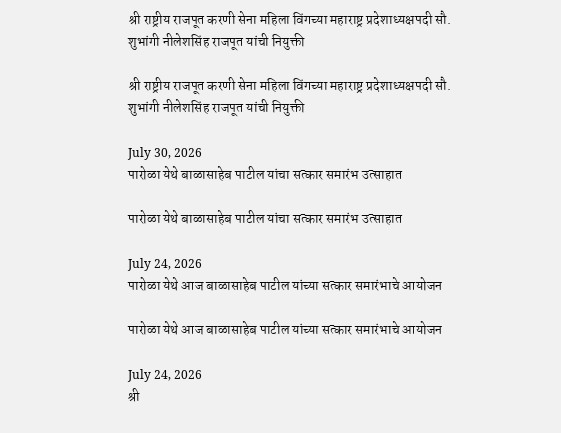श्री राष्ट्रीय राजपूत करणी सेना महिला विंगच्या महाराष्ट्र प्रदेशाध्यक्षपदी सौ. शुभांगी नीलेशसिंह राजपूत यांची नियुक्ती

श्री राष्ट्रीय राजपूत करणी सेना महिला विंगच्या महाराष्ट्र प्रदेशाध्यक्षपदी सौ. शुभांगी नीलेशसिंह राजपूत यांची नियुक्ती

July 30, 2026
पारोळा येथे बाळासाहेब पाटील यांचा सत्कार समारंभ उत्साहात

पारोळा येथे बाळासाहेब पाटील यांचा सत्कार समारंभ उत्साहात

July 24, 2026
पारोळा येथे आज बाळासाहेब पाटील यांच्या सत्कार समारंभाचे आयोजन

पारोळा येथे आज बाळासाहेब पाटील यांच्या सत्कार समारंभाचे आयोजन

July 24, 2026
श्री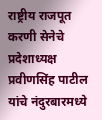राष्ट्रीय राजपूत करणी सेनेचे प्रदेशाध्यक्ष प्रवीणसिंह पाटील यांचे नंदुरबारमध्ये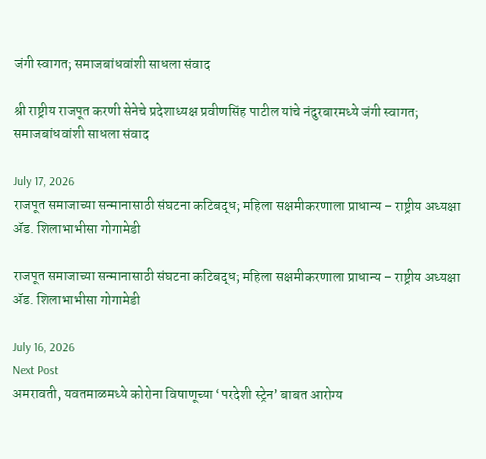जंगी स्वागत; समाजबांधवांशी साधला संवाद

श्री राष्ट्रीय राजपूत करणी सेनेचे प्रदेशाध्यक्ष प्रवीणसिंह पाटील यांचे नंदुरबारमध्ये जंगी स्वागत; समाजबांधवांशी साधला संवाद

July 17, 2026
राजपूत समाजाच्या सन्मानासाठी संघटना कटिबद्ध; महिला सक्षमीकरणाला प्राधान्य – राष्ट्रीय अध्यक्षा ॲड. शिलाभाभीसा गोगामेडी

राजपूत समाजाच्या सन्मानासाठी संघटना कटिबद्ध; महिला सक्षमीकरणाला प्राधान्य – राष्ट्रीय अध्यक्षा ॲड. शिलाभाभीसा गोगामेडी

July 16, 2026
Next Post
अमरावती, यवतमाळमध्ये कोरोना विषाणूच्या ‘परदेशी स्ट्रेन’ बाबत आरोग्य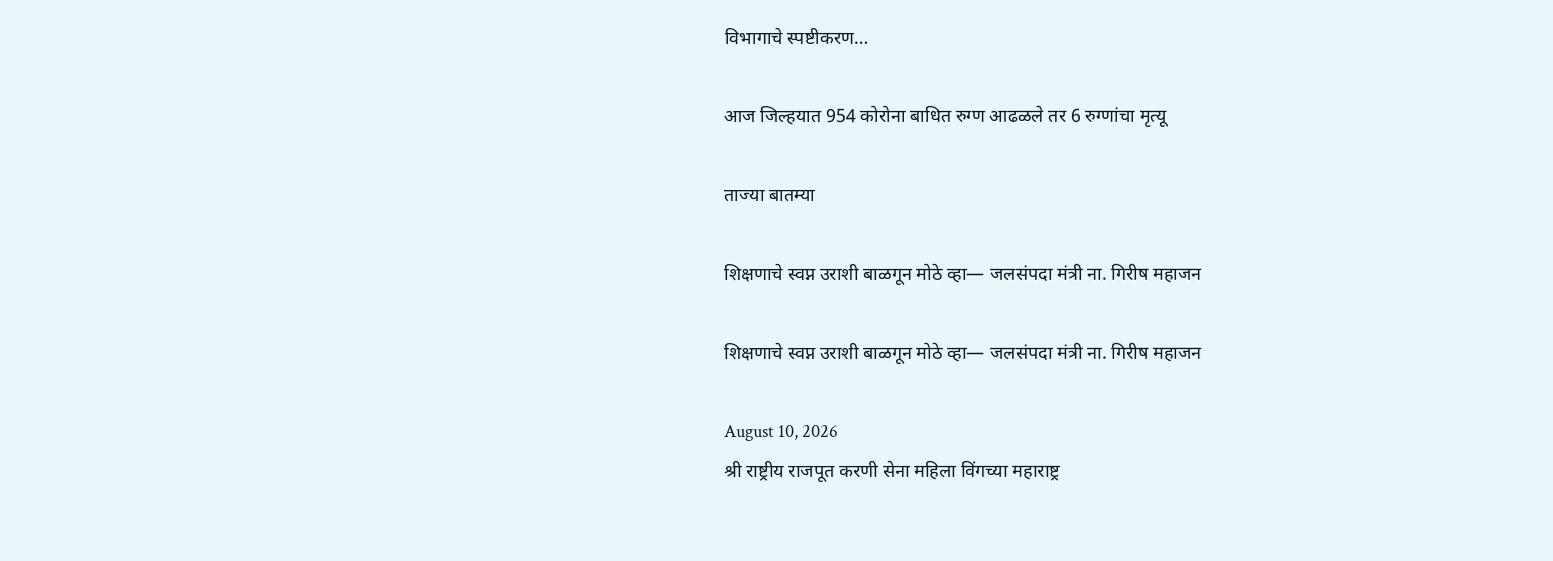विभागाचे स्पष्टीकरण…

आज जिल्हयात 954 कोरोना बाधित रुग्ण आढळले तर 6 रुग्णांचा मृत्यू

ताज्या बातम्या

शिक्षणाचे स्वप्न उराशी बाळगून मोठे व्हा— जलसंपदा मंत्री ना. गिरीष महाजन

शिक्षणाचे स्वप्न उराशी बाळगून मोठे व्हा— जलसंपदा मंत्री ना. गिरीष महाजन

August 10, 2026
श्री राष्ट्रीय राजपूत करणी सेना महिला विंगच्या महाराष्ट्र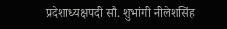प्रदेशाध्यक्षपदी सौ. शुभांगी नीलेशसिंह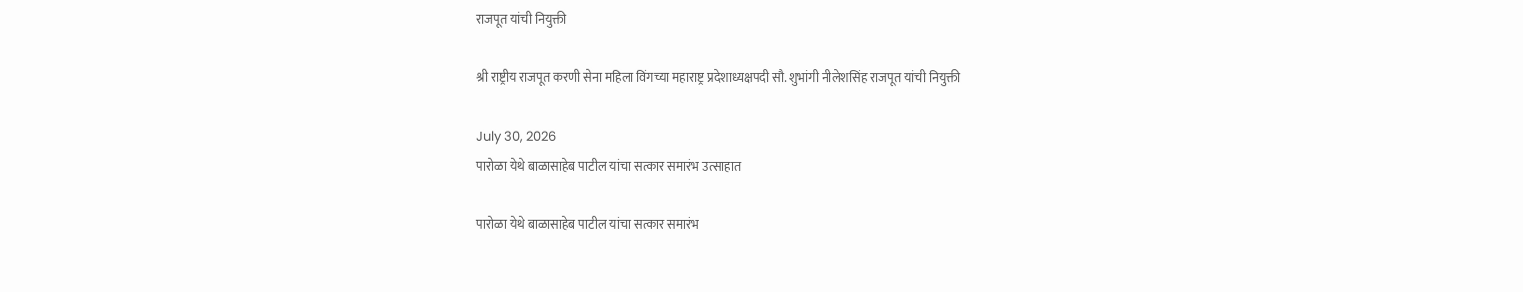राजपूत यांची नियुक्ती

श्री राष्ट्रीय राजपूत करणी सेना महिला विंगच्या महाराष्ट्र प्रदेशाध्यक्षपदी सौ. शुभांगी नीलेशसिंह राजपूत यांची नियुक्ती

July 30, 2026
पारोळा येथे बाळासाहेब पाटील यांचा सत्कार समारंभ उत्साहात

पारोळा येथे बाळासाहेब पाटील यांचा सत्कार समारंभ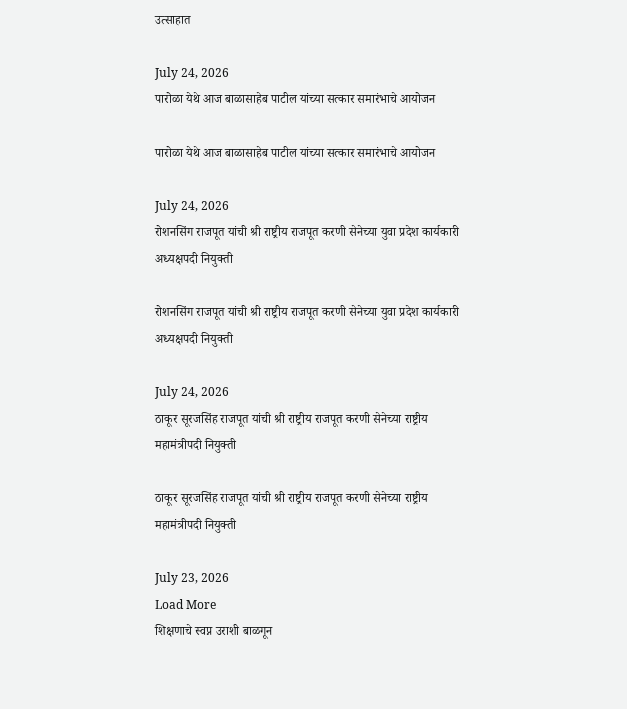उत्साहात

July 24, 2026
पारोळा येथे आज बाळासाहेब पाटील यांच्या सत्कार समारंभाचे आयोजन

पारोळा येथे आज बाळासाहेब पाटील यांच्या सत्कार समारंभाचे आयोजन

July 24, 2026
रोशनसिंग राजपूत यांची श्री राष्ट्रीय राजपूत करणी सेनेच्या युवा प्रदेश कार्यकारी अध्यक्षपदी नियुक्ती

रोशनसिंग राजपूत यांची श्री राष्ट्रीय राजपूत करणी सेनेच्या युवा प्रदेश कार्यकारी अध्यक्षपदी नियुक्ती

July 24, 2026
ठाकूर सूरजसिंह राजपूत यांची श्री राष्ट्रीय राजपूत करणी सेनेच्या राष्ट्रीय महामंत्रीपदी नियुक्ती

ठाकूर सूरजसिंह राजपूत यांची श्री राष्ट्रीय राजपूत करणी सेनेच्या राष्ट्रीय महामंत्रीपदी नियुक्ती

July 23, 2026
Load More
शिक्षणाचे स्वप्न उराशी बाळगून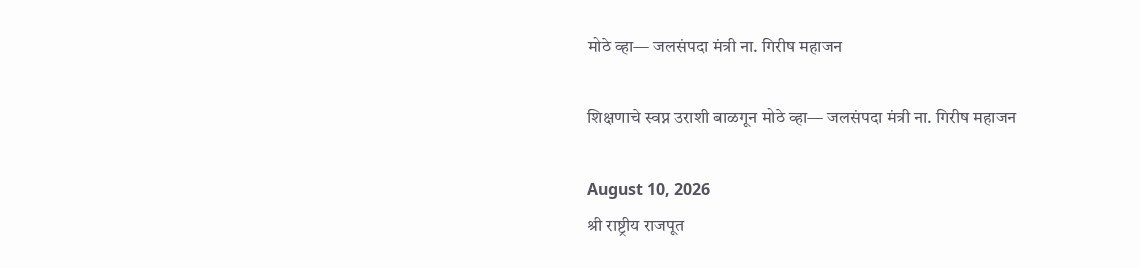मोठे व्हा— जलसंपदा मंत्री ना. गिरीष महाजन

शिक्षणाचे स्वप्न उराशी बाळगून मोठे व्हा— जलसंपदा मंत्री ना. गिरीष महाजन

August 10, 2026
श्री राष्ट्रीय राजपूत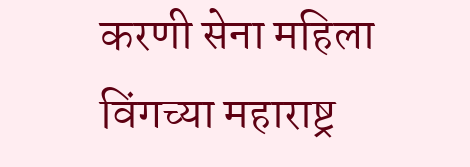करणी सेना महिला विंगच्या महाराष्ट्र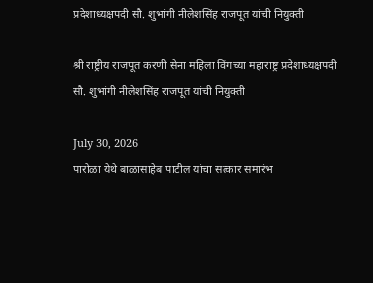प्रदेशाध्यक्षपदी सौ. शुभांगी नीलेशसिंह राजपूत यांची नियुक्ती

श्री राष्ट्रीय राजपूत करणी सेना महिला विंगच्या महाराष्ट्र प्रदेशाध्यक्षपदी सौ. शुभांगी नीलेशसिंह राजपूत यांची नियुक्ती

July 30, 2026
पारोळा येथे बाळासाहेब पाटील यांचा सत्कार समारंभ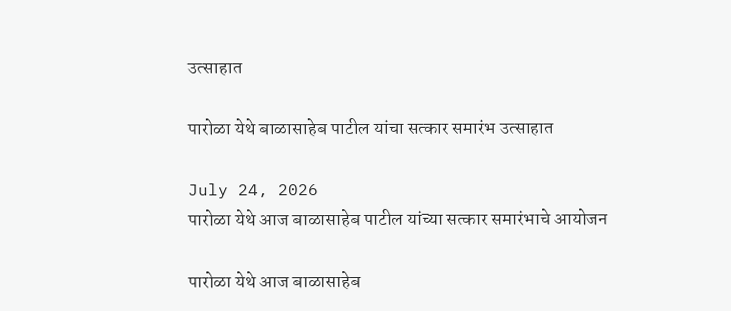उत्साहात

पारोळा येथे बाळासाहेब पाटील यांचा सत्कार समारंभ उत्साहात

July 24, 2026
पारोळा येथे आज बाळासाहेब पाटील यांच्या सत्कार समारंभाचे आयोजन

पारोळा येथे आज बाळासाहेब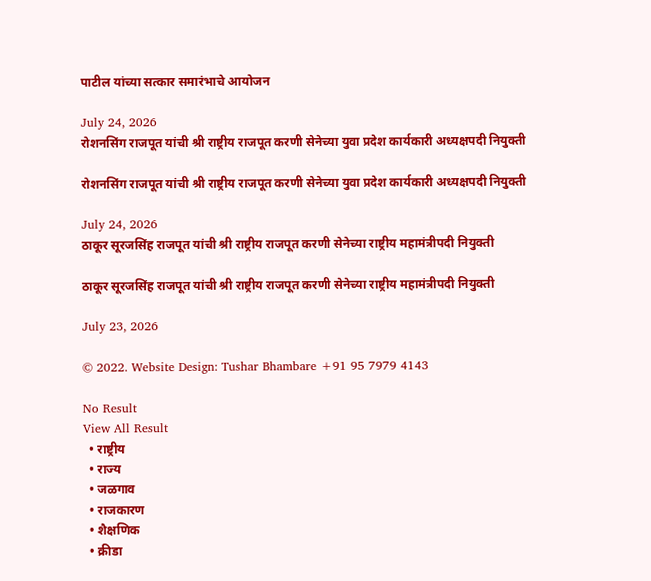पाटील यांच्या सत्कार समारंभाचे आयोजन

July 24, 2026
रोशनसिंग राजपूत यांची श्री राष्ट्रीय राजपूत करणी सेनेच्या युवा प्रदेश कार्यकारी अध्यक्षपदी नियुक्ती

रोशनसिंग राजपूत यांची श्री राष्ट्रीय राजपूत करणी सेनेच्या युवा प्रदेश कार्यकारी अध्यक्षपदी नियुक्ती

July 24, 2026
ठाकूर सूरजसिंह राजपूत यांची श्री राष्ट्रीय राजपूत करणी सेनेच्या राष्ट्रीय महामंत्रीपदी नियुक्ती

ठाकूर सूरजसिंह राजपूत यांची श्री राष्ट्रीय राजपूत करणी सेनेच्या राष्ट्रीय महामंत्रीपदी नियुक्ती

July 23, 2026

© 2022. Website Design: Tushar Bhambare +91 95 7979 4143

No Result
View All Result
  • राष्ट्रीय
  • राज्य
  • जळगाव
  • राजकारण
  • शैक्षणिक
  • क्रीडा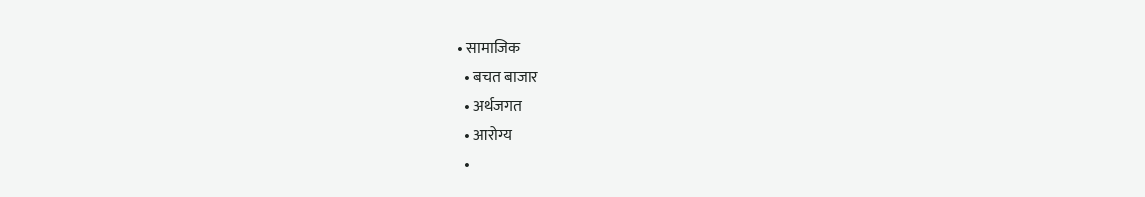• सामाजिक
  • बचत बाजार
  • अर्थजगत
  • आरोग्य
  •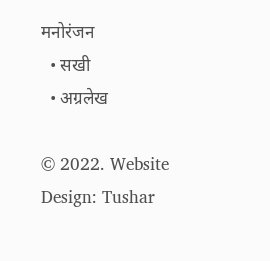मनोरंजन
  • सखी
  • अग्रलेख

© 2022. Website Design: Tushar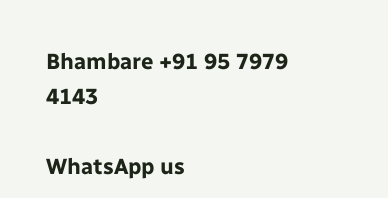Bhambare +91 95 7979 4143

WhatsApp us